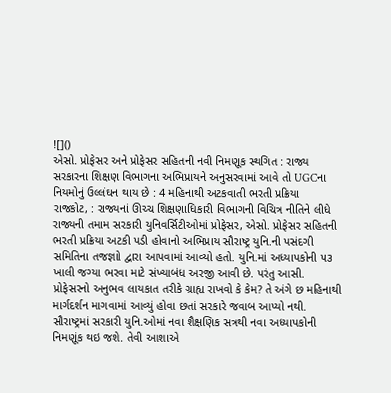![]()
એસો. પ્રોફેસર અને પ્રોફેસર સહિતની નવી નિમણૂક સ્થગિત : રાજ્ય સરકારના શિક્ષણ વિભાગના અભિપ્રાયને અનુસરવામાં આવે તો UGCના નિયમોનું ઉલ્લંઘન થાય છે : 4 મહિનાથી અટકવાતી ભરતી પ્રક્રિયા
રાજકોટ, : રાજ્યનાં ઊચ્ચ શિક્ષણાધિકારી વિભાગની વિચિત્ર નીતિને લીધે રાજ્યની તમામ સરકારી યુનિવર્સિટીઓમાં પ્રોફેસર, એસો. પ્રોફેસર સહિતની ભરતી પ્રક્રિયા અટકી પડી હોવાનો અભિપ્રાય સૌરાષ્ટ્ર યુનિ.ની પસંદગી સમિતિના તજજ્ઞાો દ્વારા આપવામાં આવ્યો હતો. યુનિ.માં અધ્યાપકોની ૫૩ ખાલી જગ્યા ભરવા માટે સંખ્યાબંધ અરજી આવી છે. પરંતુ આસી. પ્રોફેસરનો અનુભવ લાયકાત તરીકે ગ્રાહ્ય રાખવો કે કેમ? તે અંગે છ મહિનાથી માર્ગદર્શન માગવામાં આવ્યું હોવા છતાં સરકારે જવાબ આપ્યો નથી.
સૌરાષ્ટ્રમાં સરકારી યુનિ.ઓમાં નવા શૈક્ષણિક સત્રથી નવા અધ્યાપકોની નિમણૂંક થઇ જશે. તેવી આશાએ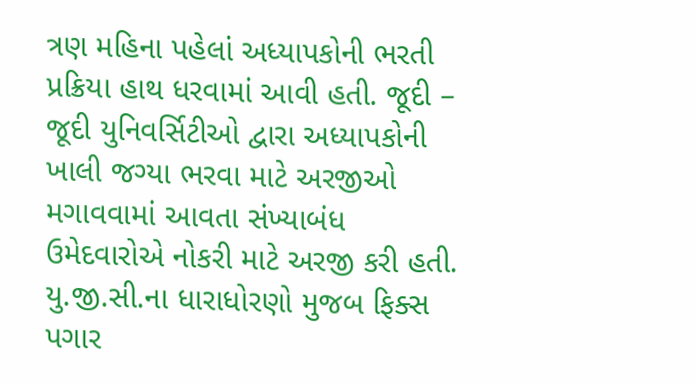ત્રણ મહિના પહેલાં અધ્યાપકોની ભરતી પ્રક્રિયા હાથ ધરવામાં આવી હતી. જૂદી – જૂદી યુનિવર્સિટીઓ દ્વારા અધ્યાપકોની ખાલી જગ્યા ભરવા માટે અરજીઓ મગાવવામાં આવતા સંખ્યાબંધ ઉમેદવારોએ નોકરી માટે અરજી કરી હતી. યુ.જી.સી.ના ધારાધોરણો મુજબ ફિક્સ પગાર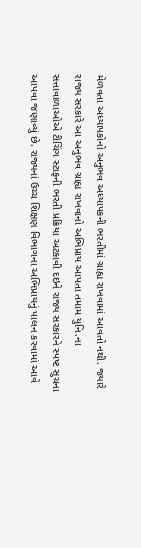મેળવતા અધ્યાપકોનો અનુભવ અધ્યાપકની ભરતીમાં ગ્રાહ્ય રાખવામાં આવતો નથી. જ્યારે રાજ્ય સરકારે આ અનુભવ ગ્રાહ્ય રાખવાનો અભિપ્રાય આપતા તમામ યુનિ.ના સત્તાવાળાઓએ ટીચિંગ સ્ટાફની ભરતી પ્રક્રિયા અટકાવી દઇને રાજ્ય સરકારને સ્પષ્ટ સુચના આપવા જણાવ્યું છે. રાજ્યનાં ઉચ્ચ શિક્ષણ વિભાગના અભિપ્રાયનું પાલન કરવામાં આવે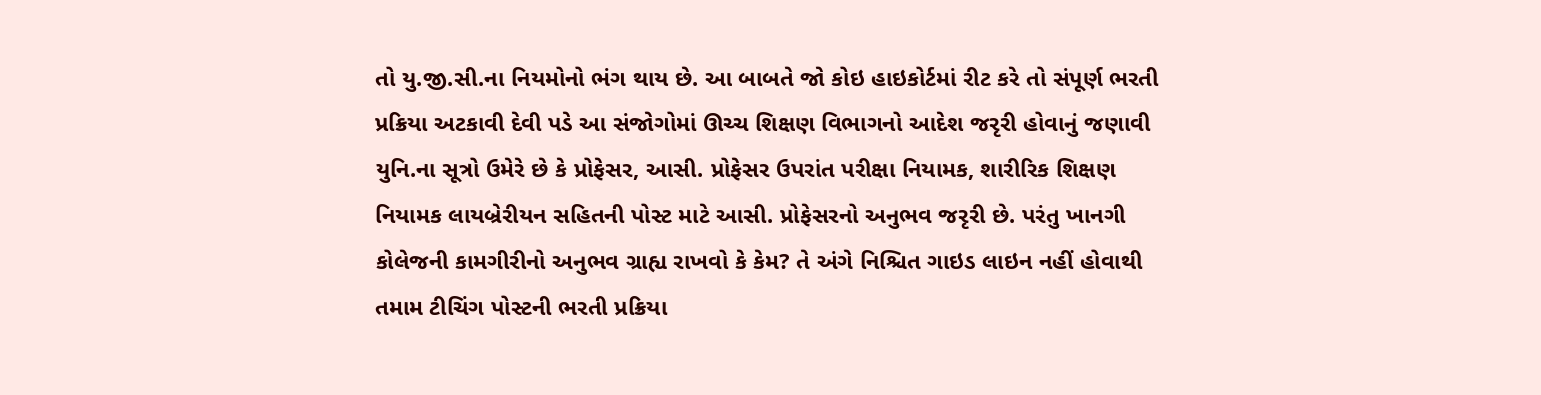તો યુ.જી.સી.ના નિયમોનો ભંગ થાય છે. આ બાબતે જો કોઇ હાઇકોર્ટમાં રીટ કરે તો સંપૂર્ણ ભરતી પ્રક્રિયા અટકાવી દેવી પડે આ સંજોગોમાં ઊચ્ચ શિક્ષણ વિભાગનો આદેશ જરૃરી હોવાનું જણાવી યુનિ.ના સૂત્રો ઉમેરે છે કે પ્રોફેસર, આસી. પ્રોફેસર ઉપરાંત પરીક્ષા નિયામક, શારીરિક શિક્ષણ નિયામક લાયબ્રેરીયન સહિતની પોસ્ટ માટે આસી. પ્રોફેસરનો અનુભવ જરૃરી છે. પરંતુ ખાનગી કોલેજની કામગીરીનો અનુભવ ગ્રાહ્ય રાખવો કે કેમ? તે અંગે નિશ્ચિત ગાઇડ લાઇન નહીં હોવાથી તમામ ટીચિંગ પોસ્ટની ભરતી પ્રક્રિયા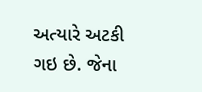અત્યારે અટકી ગઇ છે. જેના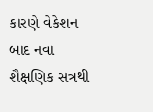કારણે વેકેશન બાદ નવા શૈક્ષણિક સત્રથી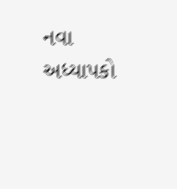નવા અધ્યાપકો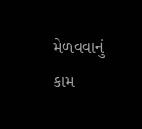મેળવવાનું કામ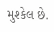મુશ્કેલ છે.